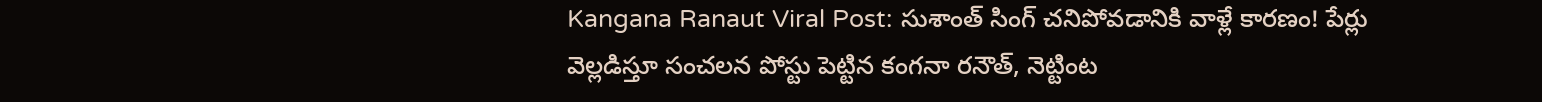Kangana Ranaut Viral Post: సుశాంత్ సింగ్ చనిపోవడానికి వాళ్లే కారణం! పేర్లు వెల్లడిస్తూ సంచలన పోస్టు పెట్టిన కంగనా రనౌత్, నెట్టింట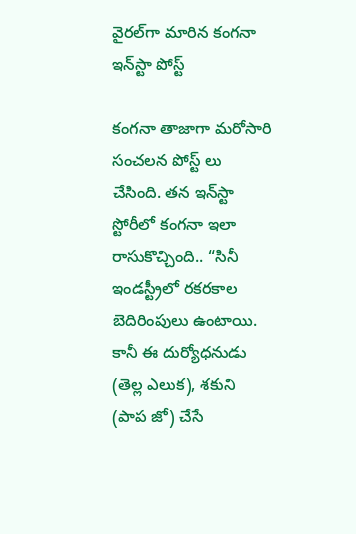వైరల్‌గా మారిన కంగనా ఇన్‌స్టా పోస్ట్

కంగనా తాజాగా మరోసారి సంచలన పోస్ట్ లు చేసింది. తన ఇన్‌స్టా స్టోరీలో కంగనా ఇలా రాసుకొచ్చింది.. “సినీ ఇండస్ట్రీలో రకరకాల బెదిరింపులు ఉంటాయి. కానీ ఈ దుర్యోధనుడు (తెల్ల ఎలుక), శకుని (పాప జో) చేసే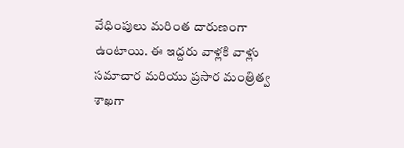వేధింపులు మరింత దారుణంగా ఉంటాయి. ఈ ఇద్దరు వాళ్లకి వాళ్లు సమాచార మరియు ప్రసార మంత్రిత్వ శాఖగా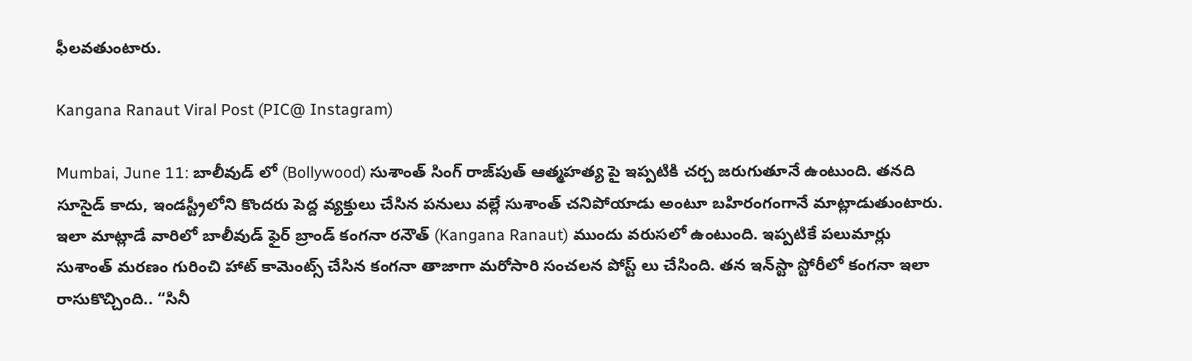ఫీలవతుంటారు.

Kangana Ranaut Viral Post (PIC@ Instagram)

Mumbai, June 11: బాలీవుడ్ లో (Bollywood) సుశాంత్ సింగ్ రాజ్‌పుత్ ఆత్మహత్య పై ఇప్పటికి చర్చ జరుగుతూనే ఉంటుంది. తనది సూసైడ్ కాదు, ఇండస్ట్రీలోని కొందరు పెద్ద వ్యక్తులు చేసిన పనులు వల్లే సుశాంత్ చనిపోయాడు అంటూ బహిరంగంగానే మాట్లాడుతుంటారు. ఇలా మాట్లాడే వారిలో బాలీవుడ్ ఫైర్ బ్రాండ్ కంగనా రనౌత్ (Kangana Ranaut) ముందు వరుసలో ఉంటుంది. ఇప్పటికే పలుమార్లు సుశాంత్ మరణం గురించి హాట్ కామెంట్స్ చేసిన కంగనా తాజాగా మరోసారి సంచలన పోస్ట్ లు చేసింది. తన ఇన్‌స్టా స్టోరీలో కంగనా ఇలా రాసుకొచ్చింది.. “సినీ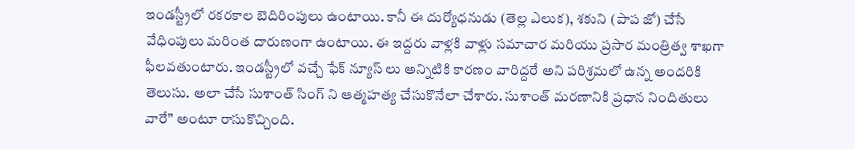ఇండస్ట్రీలో రకరకాల బెదిరింపులు ఉంటాయి. కానీ ఈ దుర్యోధనుడు (తెల్ల ఎలుక), శకుని (పాప జో) చేసే వేధింపులు మరింత దారుణంగా ఉంటాయి. ఈ ఇద్దరు వాళ్లకి వాళ్లు సమాచార మరియు ప్రసార మంత్రిత్వ శాఖగా ఫీలవతుంటారు. ఇండస్ట్రీలో వచ్చే ఫేక్ న్యూస్ లు అన్నిటికి కారణం వారిద్దరే అని పరిశ్రమలో ఉన్న అందరికి తెలుసు. అలా చేసే సుశాంత్ సింగ్ ని ఆత్మహత్య చేసుకొనేలా చేశారు. సుశాంత్ మరణానికి ప్రధాన నిందితులు వారే” అంటూ రాసుకొచ్చింది.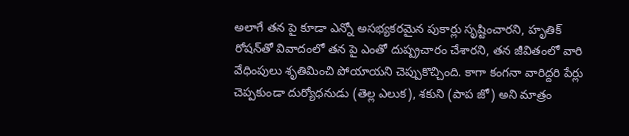అలాగే తన పై కూడా ఎన్నో అసభ్యకరమైన పుకార్లు సృష్టించారని, హృతిక్ రోషన్‌తో వివాదంలో తన పై ఎంతో దుష్ప్రచారం చేశారని, తన జీవితంలో వారి వేధింపులు శృతిమించి పోయాయని చెప్పుకొచ్చింది. కాగా కంగనా వారిద్దరి పేర్లు చెప్పకుండా దుర్యోధనుడు (తెల్ల ఎలుక), శకుని (పాప జో) అని మాత్రం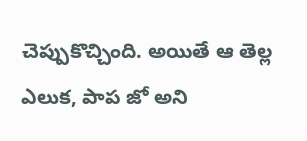చెప్పుకొచ్చింది. అయితే ఆ తెల్ల ఎలుక, పాప జో అని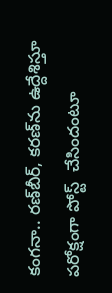కంగనా.. రణ్‌బీర్‌, కరణ్‌ను ఉద్దేశిస్తూ పరోక్షంగా పోస్ట్  చేసిందంటూ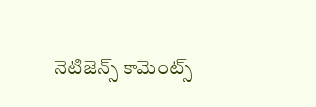నెటిజెన్స్ కామెంట్స్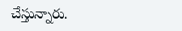చేస్తున్నారు.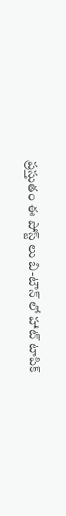ప్రస్తుతం ఈ పోస్ట్ లు బి-టౌన్ లో హాట్ టాపిక్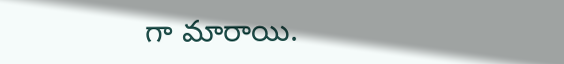గా మారాయి.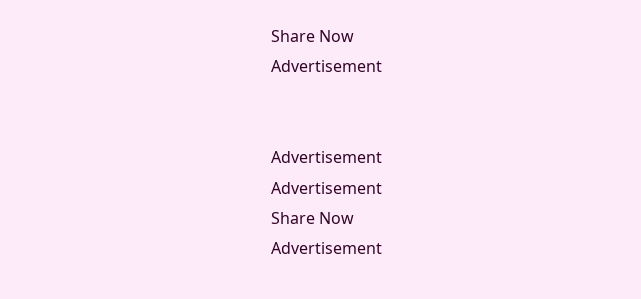Share Now
Advertisement


Advertisement
Advertisement
Share Now
Advertisement